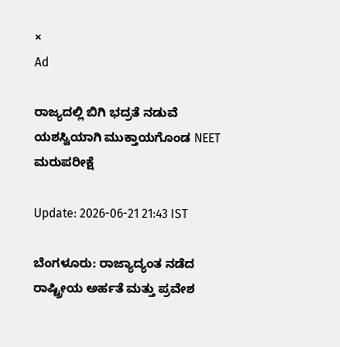×
Ad

ರಾಜ್ಯದಲ್ಲಿ ಬಿಗಿ ಭದ್ರತೆ ನಡುವೆ ಯಶಸ್ವಿಯಾಗಿ ಮುಕ್ತಾಯಗೊಂಡ NEET ಮರುಪರೀಕ್ಷೆ

Update: 2026-06-21 21:43 IST

ಬೆಂಗಳೂರು: ರಾಜ್ಯಾದ್ಯಂತ ನಡೆದ ರಾಷ್ಟ್ರೀಯ ಅರ್ಹತೆ ಮತ್ತು ಪ್ರವೇಶ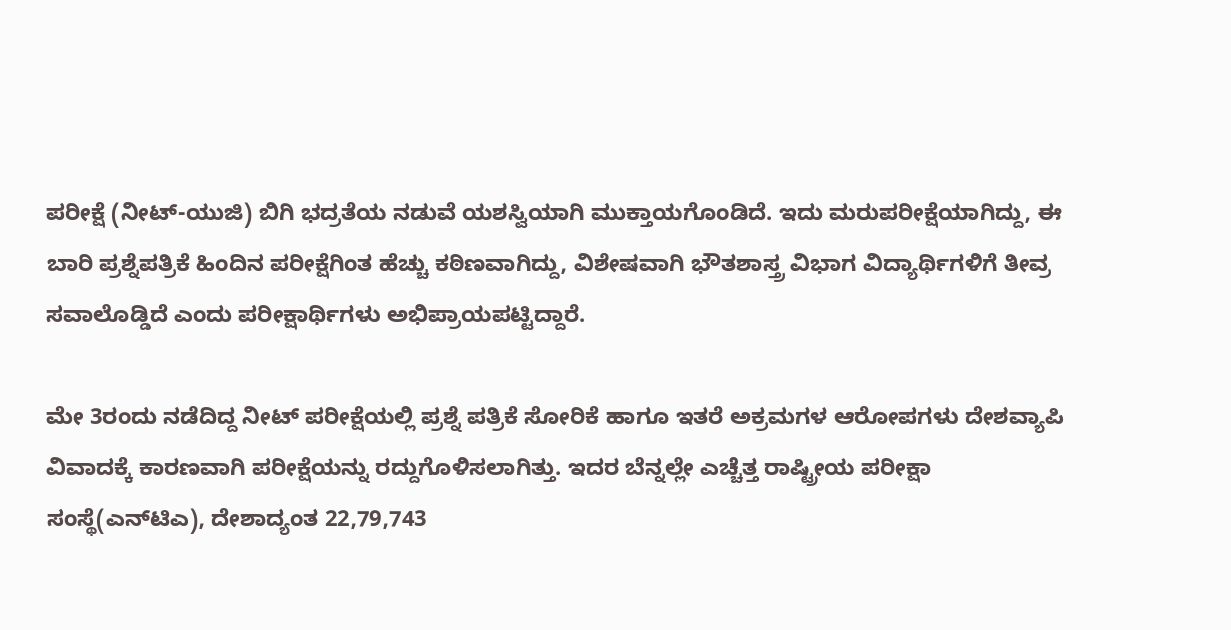ಪರೀಕ್ಷೆ (ನೀಟ್-ಯುಜಿ) ಬಿಗಿ ಭದ್ರತೆಯ ನಡುವೆ ಯಶಸ್ವಿಯಾಗಿ ಮುಕ್ತಾಯಗೊಂಡಿದೆ. ಇದು ಮರುಪರೀಕ್ಷೆಯಾಗಿದ್ದು, ಈ ಬಾರಿ ಪ್ರಶ್ನೆಪತ್ರಿಕೆ ಹಿಂದಿನ ಪರೀಕ್ಷೆಗಿಂತ ಹೆಚ್ಚು ಕಠಿಣವಾಗಿದ್ದು, ವಿಶೇಷವಾಗಿ ಭೌತಶಾಸ್ತ್ರ ವಿಭಾಗ ವಿದ್ಯಾರ್ಥಿಗಳಿಗೆ ತೀವ್ರ ಸವಾಲೊಡ್ಡಿದೆ ಎಂದು ಪರೀಕ್ಷಾರ್ಥಿಗಳು ಅಭಿಪ್ರಾಯಪಟ್ಟಿದ್ದಾರೆ.

ಮೇ 3ರಂದು ನಡೆದಿದ್ದ ನೀಟ್ ಪರೀಕ್ಷೆಯಲ್ಲಿ ಪ್ರಶ್ನೆ ಪತ್ರಿಕೆ ಸೋರಿಕೆ ಹಾಗೂ ಇತರೆ ಅಕ್ರಮಗಳ ಆರೋಪಗಳು ದೇಶವ್ಯಾಪಿ ವಿವಾದಕ್ಕೆ ಕಾರಣವಾಗಿ ಪರೀಕ್ಷೆಯನ್ನು ರದ್ದುಗೊಳಿಸಲಾಗಿತ್ತು. ಇದರ ಬೆನ್ನಲ್ಲೇ ಎಚ್ಚೆತ್ತ ರಾಷ್ಟ್ರೀಯ ಪರೀಕ್ಷಾ ಸಂಸ್ಥೆ(ಎನ್‍ಟಿಎ), ದೇಶಾದ್ಯಂತ 22,79,743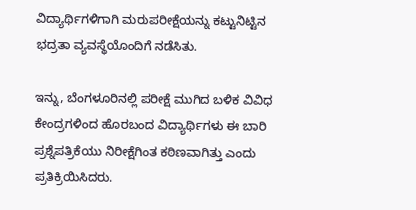ವಿದ್ಯಾರ್ಥಿಗಳಿಗಾಗಿ ಮರುಪರೀಕ್ಷೆಯನ್ನು ಕಟ್ಟುನಿಟ್ಟಿನ ಭದ್ರತಾ ವ್ಯವಸ್ಥೆಯೊಂದಿಗೆ ನಡೆಸಿತು.

ಇನ್ನು, ಬೆಂಗಳೂರಿನಲ್ಲಿ ಪರೀಕ್ಷೆ ಮುಗಿದ ಬಳಿಕ ವಿವಿಧ ಕೇಂದ್ರಗಳಿಂದ ಹೊರಬಂದ ವಿದ್ಯಾರ್ಥಿಗಳು ಈ ಬಾರಿ ಪ್ರಶ್ನೆಪತ್ರಿಕೆಯು ನಿರೀಕ್ಷೆಗಿಂತ ಕಠಿಣವಾಗಿತ್ತು ಎಂದು ಪ್ರತಿಕ್ರಿಯಿಸಿದರು.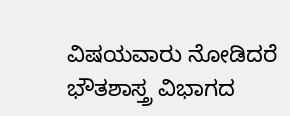ವಿಷಯವಾರು ನೋಡಿದರೆ ಭೌತಶಾಸ್ತ್ರ ವಿಭಾಗದ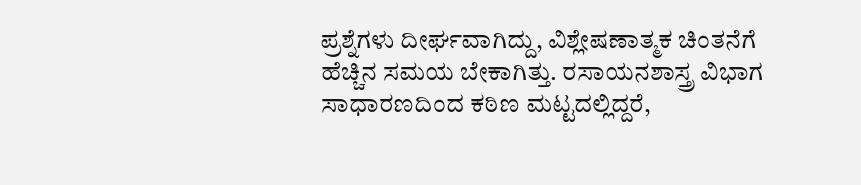ಪ್ರಶ್ನೆಗಳು ದೀರ್ಘವಾಗಿದ್ದು, ವಿಶ್ಲೇಷಣಾತ್ಮಕ ಚಿಂತನೆಗೆ ಹೆಚ್ಚಿನ ಸಮಯ ಬೇಕಾಗಿತ್ತು. ರಸಾಯನಶಾಸ್ತ್ರ ವಿಭಾಗ ಸಾಧಾರಣದಿಂದ ಕಠಿಣ ಮಟ್ಟದಲ್ಲಿದ್ದರೆ,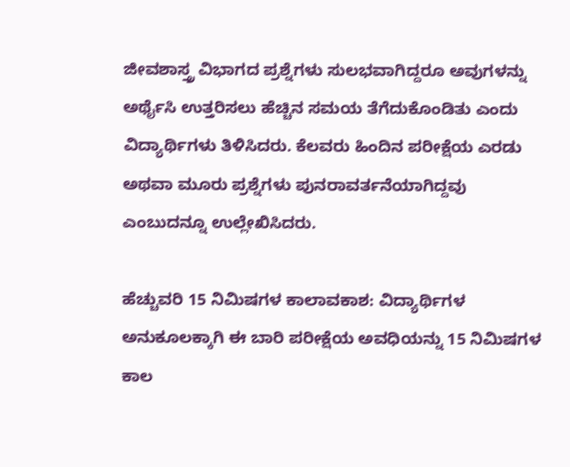ಜೀವಶಾಸ್ತ್ರ ವಿಭಾಗದ ಪ್ರಶ್ನೆಗಳು ಸುಲಭವಾಗಿದ್ದರೂ ಅವುಗಳನ್ನು ಅರ್ಥೈಸಿ ಉತ್ತರಿಸಲು ಹೆಚ್ಚಿನ ಸಮಯ ತೆಗೆದುಕೊಂಡಿತು ಎಂದು ವಿದ್ಯಾರ್ಥಿಗಳು ತಿಳಿಸಿದರು. ಕೆಲವರು ಹಿಂದಿನ ಪರೀಕ್ಷೆಯ ಎರಡು ಅಥವಾ ಮೂರು ಪ್ರಶ್ನೆಗಳು ಪುನರಾವರ್ತನೆಯಾಗಿದ್ದವು ಎಂಬುದನ್ನೂ ಉಲ್ಲೇಖಿಸಿದರು.

ಹೆಚ್ಚುವರಿ 15 ನಿಮಿಷಗಳ ಕಾಲಾವಕಾಶ: ವಿದ್ಯಾರ್ಥಿಗಳ ಅನುಕೂಲಕ್ಕಾಗಿ ಈ ಬಾರಿ ಪರೀಕ್ಷೆಯ ಅವಧಿಯನ್ನು 15 ನಿಮಿಷಗಳ ಕಾಲ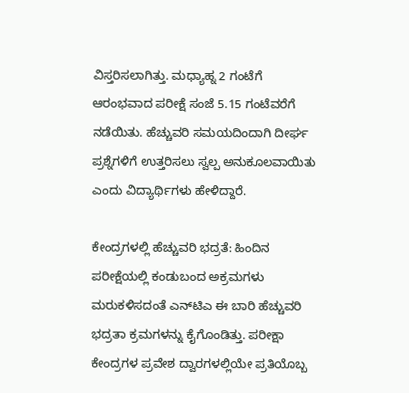ವಿಸ್ತರಿಸಲಾಗಿತ್ತು. ಮಧ್ಯಾಹ್ನ 2 ಗಂಟೆಗೆ ಆರಂಭವಾದ ಪರೀಕ್ಷೆ ಸಂಜೆ 5.15 ಗಂಟೆವರೆಗೆ ನಡೆಯಿತು. ಹೆಚ್ಚುವರಿ ಸಮಯದಿಂದಾಗಿ ದೀರ್ಘ ಪ್ರಶ್ನೆಗಳಿಗೆ ಉತ್ತರಿಸಲು ಸ್ವಲ್ಪ ಅನುಕೂಲವಾಯಿತು ಎಂದು ವಿದ್ಯಾರ್ಥಿಗಳು ಹೇಳಿದ್ದಾರೆ.

ಕೇಂದ್ರಗಳಲ್ಲಿ ಹೆಚ್ಚುವರಿ ಭದ್ರತೆ: ಹಿಂದಿನ ಪರೀಕ್ಷೆಯಲ್ಲಿ ಕಂಡುಬಂದ ಅಕ್ರಮಗಳು ಮರುಕಳಿಸದಂತೆ ಎನ್‍ಟಿಎ ಈ ಬಾರಿ ಹೆಚ್ಚುವರಿ ಭದ್ರತಾ ಕ್ರಮಗಳನ್ನು ಕೈಗೊಂಡಿತ್ತು. ಪರೀಕ್ಷಾ ಕೇಂದ್ರಗಳ ಪ್ರವೇಶ ದ್ವಾರಗಳಲ್ಲಿಯೇ ಪ್ರತಿಯೊಬ್ಬ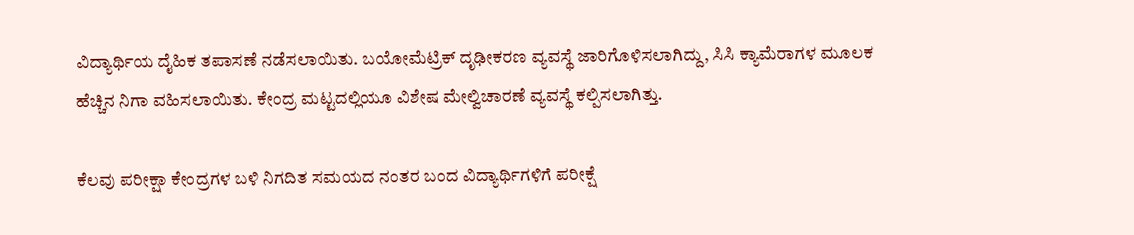ವಿದ್ಯಾರ್ಥಿಯ ದೈಹಿಕ ತಪಾಸಣೆ ನಡೆಸಲಾಯಿತು. ಬಯೋಮೆಟ್ರಿಕ್ ದೃಢೀಕರಣ ವ್ಯವಸ್ಥೆ ಜಾರಿಗೊಳಿಸಲಾಗಿದ್ದು, ಸಿಸಿ ಕ್ಯಾಮೆರಾಗಳ ಮೂಲಕ ಹೆಚ್ಚಿನ ನಿಗಾ ವಹಿಸಲಾಯಿತು. ಕೇಂದ್ರ ಮಟ್ಟದಲ್ಲಿಯೂ ವಿಶೇಷ ಮೇಲ್ವಿಚಾರಣೆ ವ್ಯವಸ್ಥೆ ಕಲ್ಪಿಸಲಾಗಿತ್ತು.

ಕೆಲವು ಪರೀಕ್ಷಾ ಕೇಂದ್ರಗಳ ಬಳಿ ನಿಗದಿತ ಸಮಯದ ನಂತರ ಬಂದ ವಿದ್ಯಾರ್ಥಿಗಳಿಗೆ ಪರೀಕ್ಷೆ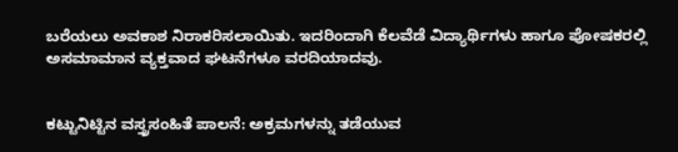ಬರೆಯಲು ಅವಕಾಶ ನಿರಾಕರಿಸಲಾಯಿತು. ಇದರಿಂದಾಗಿ ಕೆಲವೆಡೆ ವಿದ್ಯಾರ್ಥಿಗಳು ಹಾಗೂ ಪೋಷಕರಲ್ಲಿ ಅಸಮಾಮಾನ ವ್ಯಕ್ತವಾದ ಘಟನೆಗಳೂ ವರದಿಯಾದವು.


ಕಟ್ಟುನಿಟ್ಟಿನ ವಸ್ತ್ರಸಂಹಿತೆ ಪಾಲನೆ: ಅಕ್ರಮಗಳನ್ನು ತಡೆಯುವ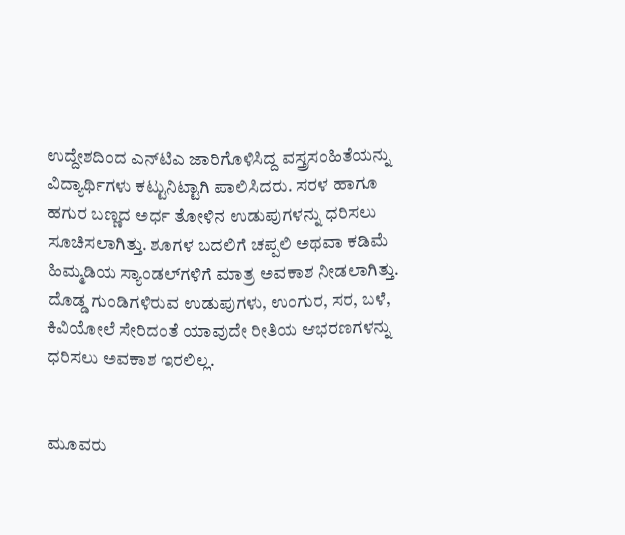ಉದ್ದೇಶದಿಂದ ಎನ್‍ಟಿಎ ಜಾರಿಗೊಳಿಸಿದ್ದ ವಸ್ತ್ರಸಂಹಿತೆಯನ್ನು ವಿದ್ಯಾರ್ಥಿಗಳು ಕಟ್ಟುನಿಟ್ಟಾಗಿ ಪಾಲಿಸಿದರು. ಸರಳ ಹಾಗೂ ಹಗುರ ಬಣ್ಣದ ಅರ್ಧ ತೋಳಿನ ಉಡುಪುಗಳನ್ನು ಧರಿಸಲು ಸೂಚಿಸಲಾಗಿತ್ತು. ಶೂಗಳ ಬದಲಿಗೆ ಚಪ್ಪಲಿ ಅಥವಾ ಕಡಿಮೆ ಹಿಮ್ಮಡಿಯ ಸ್ಯಾಂಡಲ್‍ಗಳಿಗೆ ಮಾತ್ರ ಅವಕಾಶ ನೀಡಲಾಗಿತ್ತು. ದೊಡ್ಡ ಗುಂಡಿಗಳಿರುವ ಉಡುಪುಗಳು, ಉಂಗುರ, ಸರ, ಬಳೆ, ಕಿವಿಯೋಲೆ ಸೇರಿದಂತೆ ಯಾವುದೇ ರೀತಿಯ ಆಭರಣಗಳನ್ನು ಧರಿಸಲು ಅವಕಾಶ ಇರಲಿಲ್ಲ.


ಮೂವರು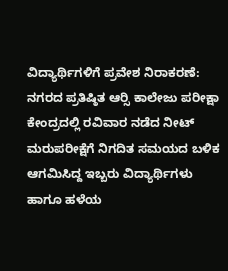ವಿದ್ಯಾರ್ಥಿಗಳಿಗೆ ಪ್ರವೇಶ ನಿರಾಕರಣೆ: ನಗರದ ಪ್ರತಿಷ್ಠಿತ ಆರ್‍ಸಿ ಕಾಲೇಜು ಪರೀಕ್ಷಾ ಕೇಂದ್ರದಲ್ಲಿ ರವಿವಾರ ನಡೆದ ನೀಟ್ ಮರುಪರೀಕ್ಷೆಗೆ ನಿಗದಿತ ಸಮಯದ ಬಳಿಕ ಆಗಮಿಸಿದ್ದ ಇಬ್ಬರು ವಿದ್ಯಾರ್ಥಿಗಳು ಹಾಗೂ ಹಳೆಯ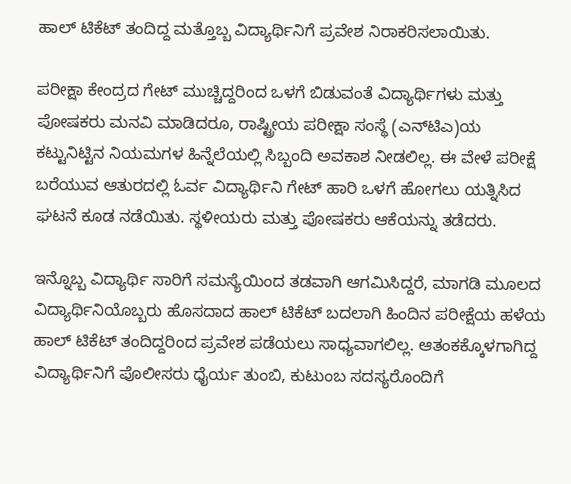ಹಾಲ್ ಟಿಕೆಟ್ ತಂದಿದ್ದ ಮತ್ತೊಬ್ಬ ವಿದ್ಯಾರ್ಥಿನಿಗೆ ಪ್ರವೇಶ ನಿರಾಕರಿಸಲಾಯಿತು.

ಪರೀಕ್ಷಾ ಕೇಂದ್ರದ ಗೇಟ್ ಮುಚ್ಚಿದ್ದರಿಂದ ಒಳಗೆ ಬಿಡುವಂತೆ ವಿದ್ಯಾರ್ಥಿಗಳು ಮತ್ತು ಪೋಷಕರು ಮನವಿ ಮಾಡಿದರೂ, ರಾಷ್ಟ್ರೀಯ ಪರೀಕ್ಷಾ ಸಂಸ್ಥೆ (ಎನ್‍ಟಿಎ)ಯ ಕಟ್ಟುನಿಟ್ಟಿನ ನಿಯಮಗಳ ಹಿನ್ನೆಲೆಯಲ್ಲಿ ಸಿಬ್ಬಂದಿ ಅವಕಾಶ ನೀಡಲಿಲ್ಲ. ಈ ವೇಳೆ ಪರೀಕ್ಷೆ ಬರೆಯುವ ಆತುರದಲ್ಲಿ ಓರ್ವ ವಿದ್ಯಾರ್ಥಿನಿ ಗೇಟ್ ಹಾರಿ ಒಳಗೆ ಹೋಗಲು ಯತ್ನಿಸಿದ ಘಟನೆ ಕೂಡ ನಡೆಯಿತು. ಸ್ಥಳೀಯರು ಮತ್ತು ಪೋಷಕರು ಆಕೆಯನ್ನು ತಡೆದರು.

ಇನ್ನೊಬ್ಬ ವಿದ್ಯಾರ್ಥಿ ಸಾರಿಗೆ ಸಮಸ್ಯೆಯಿಂದ ತಡವಾಗಿ ಆಗಮಿಸಿದ್ದರೆ, ಮಾಗಡಿ ಮೂಲದ ವಿದ್ಯಾರ್ಥಿನಿಯೊಬ್ಬರು ಹೊಸದಾದ ಹಾಲ್ ಟಿಕೆಟ್ ಬದಲಾಗಿ ಹಿಂದಿನ ಪರೀಕ್ಷೆಯ ಹಳೆಯ ಹಾಲ್ ಟಿಕೆಟ್ ತಂದಿದ್ದರಿಂದ ಪ್ರವೇಶ ಪಡೆಯಲು ಸಾಧ್ಯವಾಗಲಿಲ್ಲ. ಆತಂಕಕ್ಕೊಳಗಾಗಿದ್ದ ವಿದ್ಯಾರ್ಥಿನಿಗೆ ಪೊಲೀಸರು ಧೈರ್ಯ ತುಂಬಿ, ಕುಟುಂಬ ಸದಸ್ಯರೊಂದಿಗೆ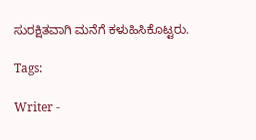ಸುರಕ್ಷಿತವಾಗಿ ಮನೆಗೆ ಕಳುಹಿಸಿಕೊಟ್ಟರು.

Tags:

Writer -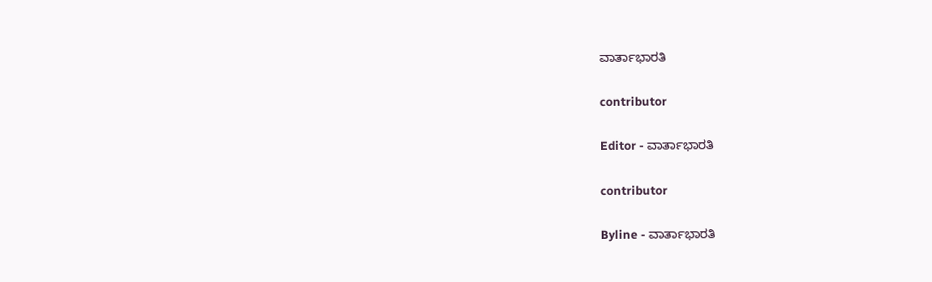ವಾರ್ತಾಭಾರತಿ

contributor

Editor - ವಾರ್ತಾಭಾರತಿ

contributor

Byline - ವಾರ್ತಾಭಾರತಿ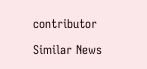contributor

Similar News